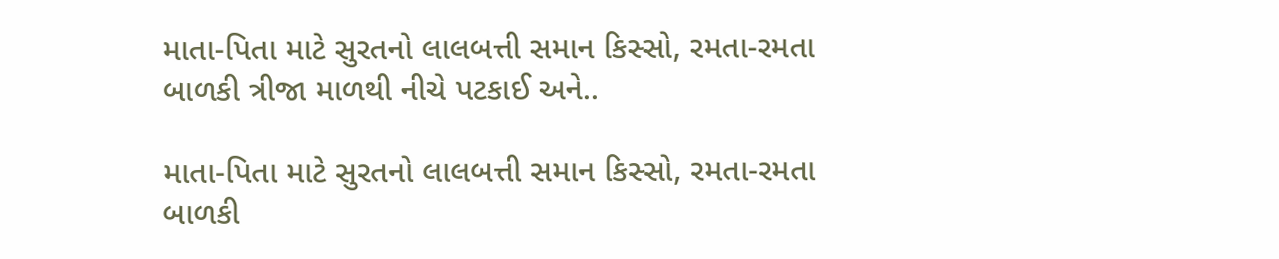માતા-પિતા માટે સુરતનો લાલબત્તી સમાન કિસ્સો, રમતા-રમતા બાળકી ત્રીજા માળથી નીચે પટકાઈ અને..

માતા-પિતા માટે સુરતનો લાલબત્તી સમાન કિસ્સો, રમતા-રમતા બાળકી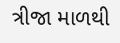ત્રીજા માળથી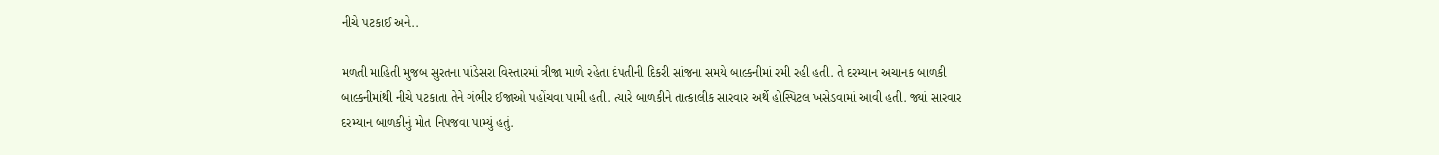નીચે પટકાઈ અને..

મળતી માહિતી મુજબ સુરતના પાંડેસરા વિસ્તારમાં ત્રીજા માળે રહેતા દંપતીની દિકરી સાંજના સમયે બાલ્કનીમાં રમી રહી હતી. તે દરમ્યાન અચાનક બાળકી બાલ્કનીમાંથી નીચે પટકાતા તેને ગંભીર ઈજાઓ પહોંચવા પામી હતી. ત્યારે બાળકીને તાત્કાલીક સારવાર અર્થે હોસ્પિટલ ખસેડવામાં આવી હતી. જ્યાં સારવાર દરમ્યાન બાળકીનું મોત નિપજવા પામ્યું હતું.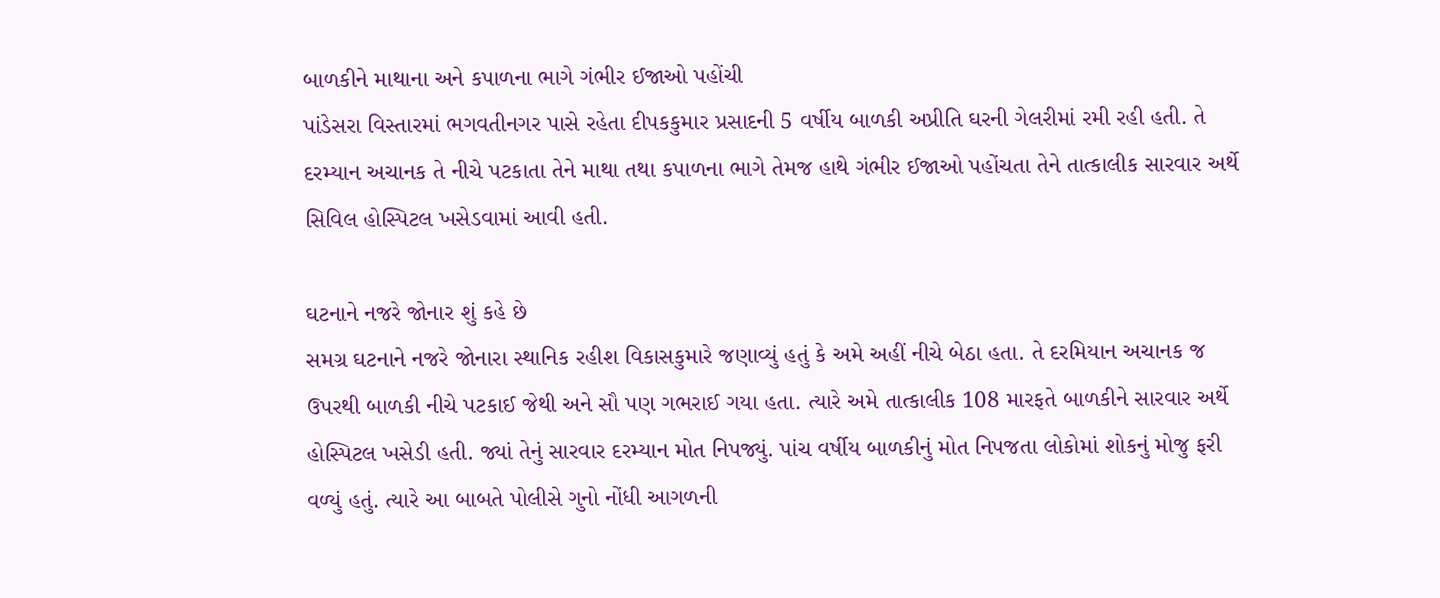બાળકીને માથાના અને કપાળના ભાગે ગંભીર ઈજાઓ પહોંચી
પાંડેસરા વિસ્તારમાં ભગવતીનગર પાસે રહેતા દીપકકુમાર પ્રસાદની 5 વર્ષીય બાળકી અપ્રીતિ ઘરની ગેલરીમાં રમી રહી હતી. તે દરમ્યાન અચાનક તે નીચે પટકાતા તેને માથા તથા કપાળના ભાગે તેમજ હાથે ગંભીર ઈજાઓ પહોંચતા તેને તાત્કાલીક સારવાર અર્થે સિવિલ હોસ્પિટલ ખસેડવામાં આવી હતી.

ઘટનાને નજરે જોનાર શું કહે છે
સમગ્ર ઘટનાને નજરે જોનારા સ્થાનિક રહીશ વિકાસકુમારે જણાવ્યું હતું કે અમે અહીં નીચે બેઠા હતા. તે દરમિયાન અચાનક જ ઉપરથી બાળકી નીચે પટકાઈ જેથી અને સૌ પણ ગભરાઈ ગયા હતા. ત્યારે અમે તાત્કાલીક 108 મારફતે બાળકીને સારવાર અર્થે હોસ્પિટલ ખસેડી હતી. જ્યાં તેનું સારવાર દરમ્યાન મોત નિપજ્યું. પાંચ વર્ષીય બાળકીનું મોત નિપજતા લોકોમાં શોકનું મોજુ ફરી વળ્યું હતું. ત્યારે આ બાબતે પોલીસે ગુનો નોંધી આગળની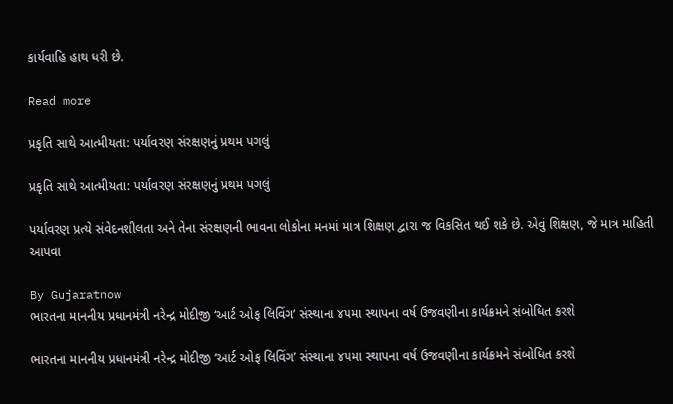કાર્યવાહિ હાથ ધરી છે.

Read more

પ્રકૃતિ સાથે આત્મીયતા: પર્યાવરણ સંરક્ષણનું પ્રથમ પગલું

પ્રકૃતિ સાથે આત્મીયતા: પર્યાવરણ સંરક્ષણનું પ્રથમ પગલું

પર્યાવરણ પ્રત્યે સંવેદનશીલતા અને તેના સંરક્ષણની ભાવના લોકોના મનમાં માત્ર શિક્ષણ દ્વારા જ વિકસિત થઈ શકે છે. એવું શિક્ષણ, જે માત્ર માહિતી આપવા

By Gujaratnow
ભારતના માનનીય પ્રધાનમંત્રી નરેન્દ્ર મોદીજી ‘આર્ટ ઓફ લિવિંગ’ સંસ્થાના ૪૫મા સ્થાપના વર્ષ ઉજવણીના કાર્યક્રમને સંબોધિત કરશે

ભારતના માનનીય પ્રધાનમંત્રી નરેન્દ્ર મોદીજી ‘આર્ટ ઓફ લિવિંગ’ સંસ્થાના ૪૫મા સ્થાપના વર્ષ ઉજવણીના કાર્યક્રમને સંબોધિત કરશે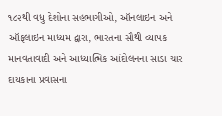૧૮૨થી વધુ દેશોના સહભાગીઓ, ઑનલાઇન અને ઑફલાઇન માધ્યમ દ્વારા, ભારતના સૌથી વ્યાપક માનવતાવાદી અને આધ્યાત્મિક આંદોલનના સાડા ચાર દાયકાના પ્રવાસના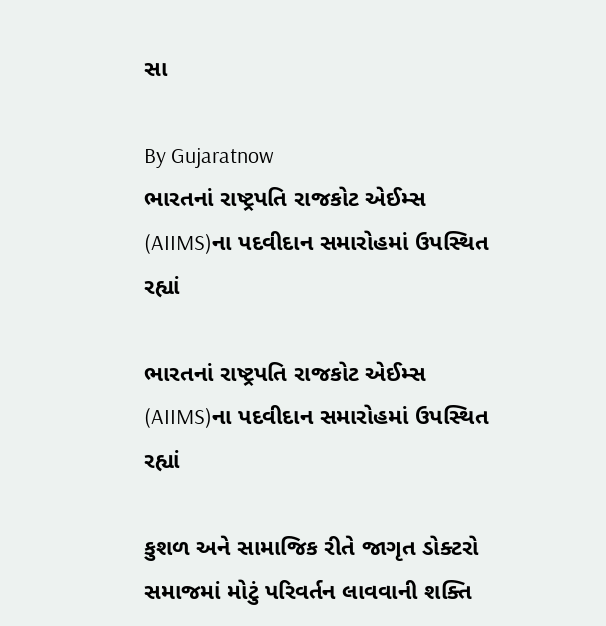સા

By Gujaratnow
ભારતનાં રાષ્ટ્રપતિ રાજકોટ એઈમ્સ (AIIMS)ના પદવીદાન સમારોહમાં ઉપસ્થિત રહ્યાં

ભારતનાં રાષ્ટ્રપતિ રાજકોટ એઈમ્સ (AIIMS)ના પદવીદાન સમારોહમાં ઉપસ્થિત રહ્યાં

કુશળ અને સામાજિક રીતે જાગૃત ડોક્ટરો સમાજમાં મોટું પરિવર્તન લાવવાની શક્તિ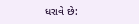ધરાવે છે: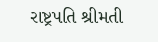રાષ્ટ્રપતિ શ્રીમતી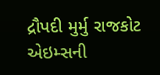દ્રૌપદી મુર્મુ રાજકોટ એઇમ્સની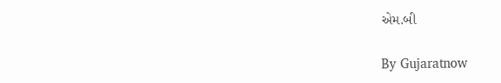એમ.બી

By Gujaratnow